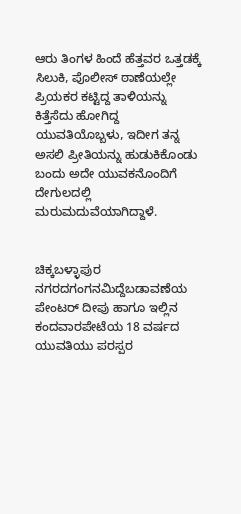ಆರು ತಿಂಗಳ ಹಿಂದೆ ಹೆತ್ತವರ ಒತ್ತಡಕ್ಕೆ ಸಿಲುಕಿ, ಪೊಲೀಸ್ ಠಾಣೆಯಲ್ಲೇ ಪ್ರಿಯಕರ ಕಟ್ಟಿದ್ದ ತಾಳಿಯನ್ನು ಕಿತ್ತೆಸೆದು ಹೋಗಿದ್ದ ಯುವತಿಯೊಬ್ಬಳು, ಇದೀಗ ತನ್ನ ಅಸಲಿ ಪ್ರೀತಿಯನ್ನು ಹುಡುಕಿಕೊಂಡು ಬಂದು ಅದೇ ಯುವಕನೊಂದಿಗೆ ದೇಗುಲದಲ್ಲಿ ಮರುಮದುವೆಯಾಗಿದ್ದಾಳೆ.


ಚಿಕ್ಕಬಳ್ಳಾಪುರ ನಗರದಗಂಗನಮಿದ್ದೆಬಡಾವಣೆಯ ಪೇಂಟರ್ ದೀಪು ಹಾಗೂ ಇಲ್ಲಿನ ಕಂದವಾರಪೇಟೆಯ 18 ವರ್ಷದ ಯುವತಿಯು ಪರಸ್ಪರ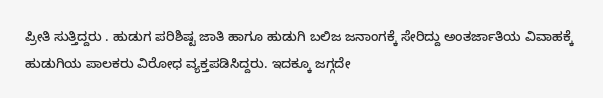ಪ್ರೀತಿ ಸುತ್ತಿದ್ದರು . ಹುಡುಗ ಪರಿಶಿಷ್ಟ ಜಾತಿ ಹಾಗೂ ಹುಡುಗಿ ಬಲಿಜ ಜನಾಂಗಕ್ಕೆ ಸೇರಿದ್ದು ಅಂತರ್ಜಾತಿಯ ವಿವಾಹಕ್ಕೆ ಹುಡುಗಿಯ ಪಾಲಕರು ವಿರೋಧ ವ್ಯಕ್ತಪಡಿಸಿದ್ದರು. ಇದಕ್ಕೂ ಜಗ್ಗದೇ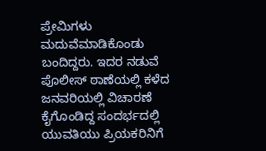ಪ್ರೇಮಿಗಳು ಮದುವೆಮಾಡಿಕೊಂಡು ಬಂದಿದ್ದರು. ಇದರ ನಡುವೆ ಪೊಲೀಸ್ ಠಾಣೆಯಲ್ಲಿ ಕಳೆದ ಜನವರಿಯಲ್ಲಿ ವಿಚಾರಣೆ ಕೈಗೊಂಡಿದ್ದ ಸಂದರ್ಭದಲ್ಲಿ ಯುವತಿಯು ಪ್ರಿಯಕರಿನಿಗೆ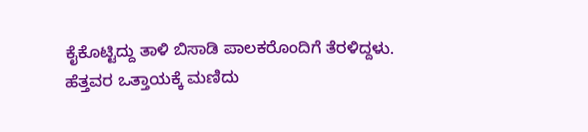ಕೈಕೊಟ್ಟಿದ್ದು ತಾಳಿ ಬಿಸಾಡಿ ಪಾಲಕರೊಂದಿಗೆ ತೆರಳಿದ್ದಳು.
ಹೆತ್ತವರ ಒತ್ತಾಯಕ್ಕೆ ಮಣಿದು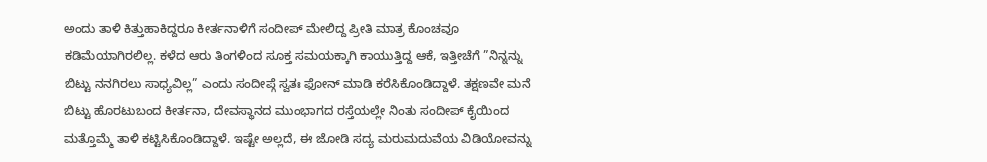ಅಂದು ತಾಳಿ ಕಿತ್ತುಹಾಕಿದ್ದರೂ ಕೀರ್ತನಾಳಿಗೆ ಸಂದೀಪ್ ಮೇಲಿದ್ದ ಪ್ರೀತಿ ಮಾತ್ರ ಕೊಂಚವೂ ಕಡಿಮೆಯಾಗಿರಲಿಲ್ಲ. ಕಳೆದ ಆರು ತಿಂಗಳಿಂದ ಸೂಕ್ತ ಸಮಯಕ್ಕಾಗಿ ಕಾಯುತ್ತಿದ್ದ ಆಕೆ, ಇತ್ತೀಚೆಗೆ ”ನಿನ್ನನ್ನು ಬಿಟ್ಟು ನನಗಿರಲು ಸಾಧ್ಯವಿಲ್ಲ” ಎಂದು ಸಂದೀಪ್ಗೆ ಸ್ವತಃ ಫೋನ್ ಮಾಡಿ ಕರೆಸಿಕೊಂಡಿದ್ದಾಳೆ. ತಕ್ಷಣವೇ ಮನೆ ಬಿಟ್ಟು ಹೊರಟುಬಂದ ಕೀರ್ತನಾ, ದೇವಸ್ಥಾನದ ಮುಂಭಾಗದ ರಸ್ತೆಯಲ್ಲೇ ನಿಂತು ಸಂದೀಪ್ ಕೈಯಿಂದ ಮತ್ತೊಮ್ಮೆ ತಾಳಿ ಕಟ್ಟಿಸಿಕೊಂಡಿದ್ದಾಳೆ. ಇಷ್ಟೇ ಅಲ್ಲದೆ, ಈ ಜೋಡಿ ಸದ್ಯ ಮರುಮದುವೆಯ ವಿಡಿಯೋವನ್ನು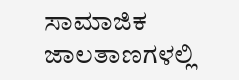ಸಾಮಾಜಿಕ ಜಾಲತಾಣಗಳಲ್ಲಿ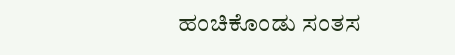ಹಂಚಿಕೊಂಡು ಸಂತಸ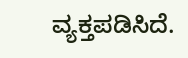ವ್ಯಕ್ತಪಡಿಸಿದೆ.